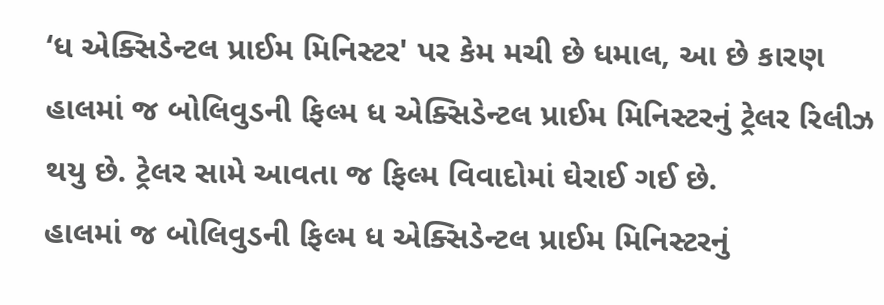‘ધ એક્સિડેન્ટલ પ્રાઈમ મિનિસ્ટર' પર કેમ મચી છે ધમાલ, આ છે કારણ
હાલમાં જ બોલિવુડની ફિલ્મ ધ એક્સિડેન્ટલ પ્રાઈમ મિનિસ્ટરનું ટ્રેલર રિલીઝ થયુ છે. ટ્રેલર સામે આવતા જ ફિલ્મ વિવાદોમાં ઘેરાઈ ગઈ છે.
હાલમાં જ બોલિવુડની ફિલ્મ ધ એક્સિડેન્ટલ પ્રાઈમ મિનિસ્ટરનું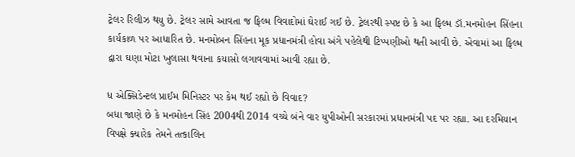ટ્રેલર રિલીઝ થયુ છે. ટ્રેલર સામે આવતા જ ફિલ્મ વિવાદોમાં ઘેરાઈ ગઈ છે. ટ્રેલરથી સ્પષ્ટ છે કે આ ફિલ્મ ડૉ.મનમોહન સિંહના કાર્યકાળ પર આધારિત છે. મનમોબન સિંહના મૂક પ્રધાનમંત્રી હોવા અંગે પહેલેથી ટિપ્પણીઓ થતી આવી છે. એવામાં આ ફિલ્મ દ્વારા ઘણા મોટા ખુલાસા થવાના કયાસો લગાવવામાં આવી રહ્યા છે.

ધ એક્સિડેન્ટલ પ્રાઈમ મિનિસ્ટર પર કેમ થઈ રહ્યો છે વિવાદ?
બધા જાણે છે કે મનમોહન સિંહ 2004થી 2014 વચ્ચે બંને વાર યુપીઓની સરકારમાં પ્રધાનમંત્રી પદ પર રહ્યા. આ દરમિયાન વિપક્ષે ક્યારેક તેમને તત્કાલિન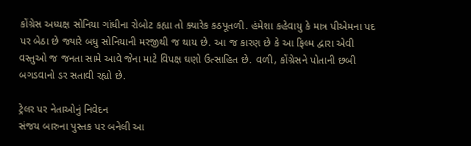કોંગ્રેસ અધ્યક્ષ સોનિયા ગાંધીના રોબોટ કહ્યા તો ક્યારેક કઠપૂતળી. હંમેશા કહેવાયુ કે માત્ર પીએમના પદ પર બેઠા છે જ્યારે બધુ સોનિયાની મરજીથી જ થાય છે. આ જ કારણ છે કે આ ફિલ્મ દ્વારા એવી વસ્તુઓ જ જનતા સામે આવે જેના માટે વિપક્ષ ઘણો ઉત્સાહિત છે. વળી, કોંગ્રેસને પોતાની છબી બગડવાનો ડર સતાવી રહ્યો છે.

ટ્રેલર પર નેતાઓનું નિવેદન
સંજય બારુના પુસ્તક પર બનેલી આ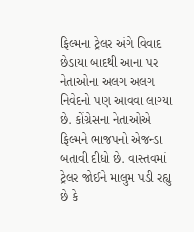ફિલ્મના ટ્રેલર અંગે વિવાદ છેડાયા બાદથી આના પર નેતાઓના અલગ અલગ નિવેદનો પણ આવવા લાગ્યા છે. કોંગ્રેસના નેતાઓએ ફિલ્મને ભાજપનો એજન્ડા બતાવી દીધો છે. વાસ્તવમાં ટ્રેલર જોઈને માલુમ પડી રહ્યુ છે કે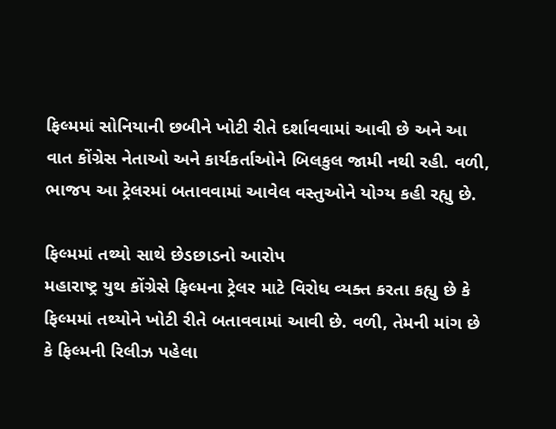ફિલ્મમાં સોનિયાની છબીને ખોટી રીતે દર્શાવવામાં આવી છે અને આ વાત કોંગ્રેસ નેતાઓ અને કાર્યકર્તાઓને બિલકુલ જામી નથી રહી. વળી, ભાજપ આ ટ્રેલરમાં બતાવવામાં આવેલ વસ્તુઓને યોગ્ય કહી રહ્યુ છે.

ફિલ્મમાં તથ્યો સાથે છેડછાડનો આરોપ
મહારાષ્ટ્ર યુથ કોંગ્રેસે ફિલ્મના ટ્રેલર માટે વિરોધ વ્યક્ત કરતા કહ્યુ છે કે ફિલ્મમાં તથ્યોને ખોટી રીતે બતાવવામાં આવી છે. વળી, તેમની માંગ છે કે ફિલ્મની રિલીઝ પહેલા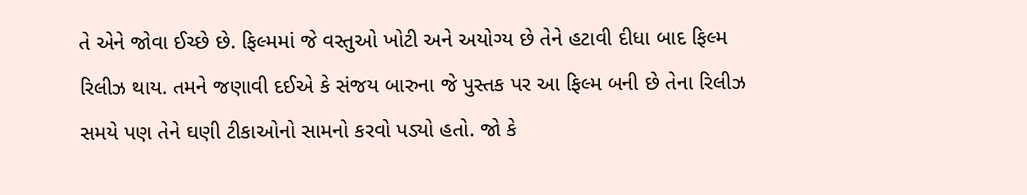તે એને જોવા ઈચ્છે છે. ફિલ્મમાં જે વસ્તુઓ ખોટી અને અયોગ્ય છે તેને હટાવી દીધા બાદ ફિલ્મ રિલીઝ થાય. તમને જણાવી દઈએ કે સંજય બારુના જે પુસ્તક પર આ ફિલ્મ બની છે તેના રિલીઝ સમયે પણ તેને ઘણી ટીકાઓનો સામનો કરવો પડ્યો હતો. જો કે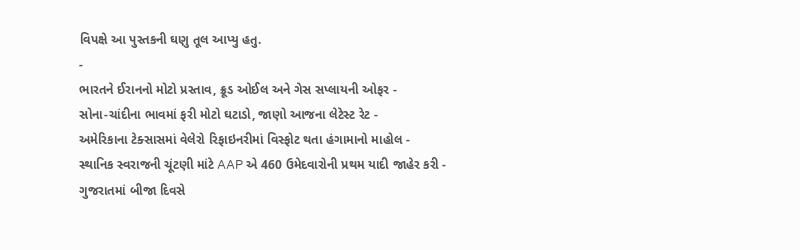વિપક્ષે આ પુસ્તકની ઘણુ તૂલ આપ્યુ હતુ.
-
ભારતને ઈરાનનો મોટો પ્રસ્તાવ, ક્રૂડ ઓઈલ અને ગેસ સપ્લાયની ઓફર -
સોના-ચાંદીના ભાવમાં ફરી મોટો ઘટાડો, જાણો આજના લેટેસ્ટ રેટ -
અમેરિકાના ટેક્સાસમાં વેલેરો રિફાઇનરીમાં વિસ્ફોટ થતા હંગામાનો માહોલ -
સ્થાનિક સ્વરાજની ચૂંટણી માંટે AAP એ 460 ઉમેદવારોની પ્રથમ યાદી જાહેર કરી -
ગુજરાતમાં બીજા દિવસે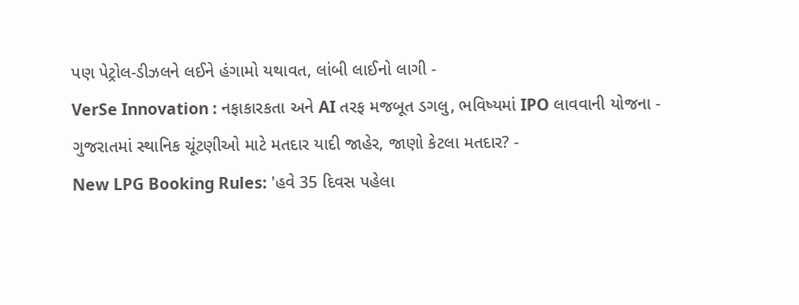પણ પેટ્રોલ-ડીઝલને લઈને હંગામો યથાવત, લાંબી લાઈનો લાગી -
VerSe Innovation : નફાકારકતા અને AI તરફ મજબૂત ડગલુ, ભવિષ્યમાં IPO લાવવાની યોજના -
ગુજરાતમાં સ્થાનિક ચૂંટણીઓ માટે મતદાર યાદી જાહેર, જાણો કેટલા મતદાર? -
New LPG Booking Rules: 'હવે 35 દિવસ પહેલા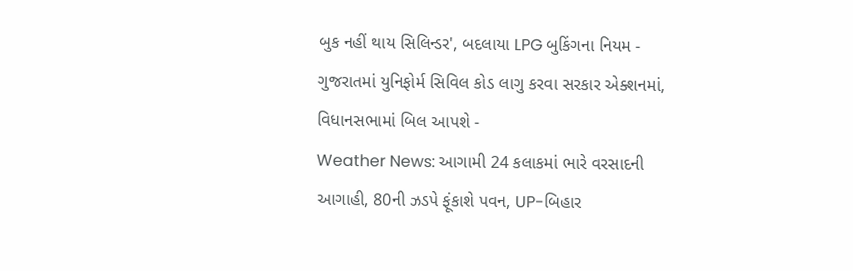બુક નહીં થાય સિલિન્ડર', બદલાયા LPG બુકિંગના નિયમ -
ગુજરાતમાં યુનિફોર્મ સિવિલ કોડ લાગુ કરવા સરકાર એક્શનમાં, વિધાનસભામાં બિલ આપશે -
Weather News: આગામી 24 કલાકમાં ભારે વરસાદની આગાહી, 80ની ઝડપે ફૂંકાશે પવન, UP-બિહાર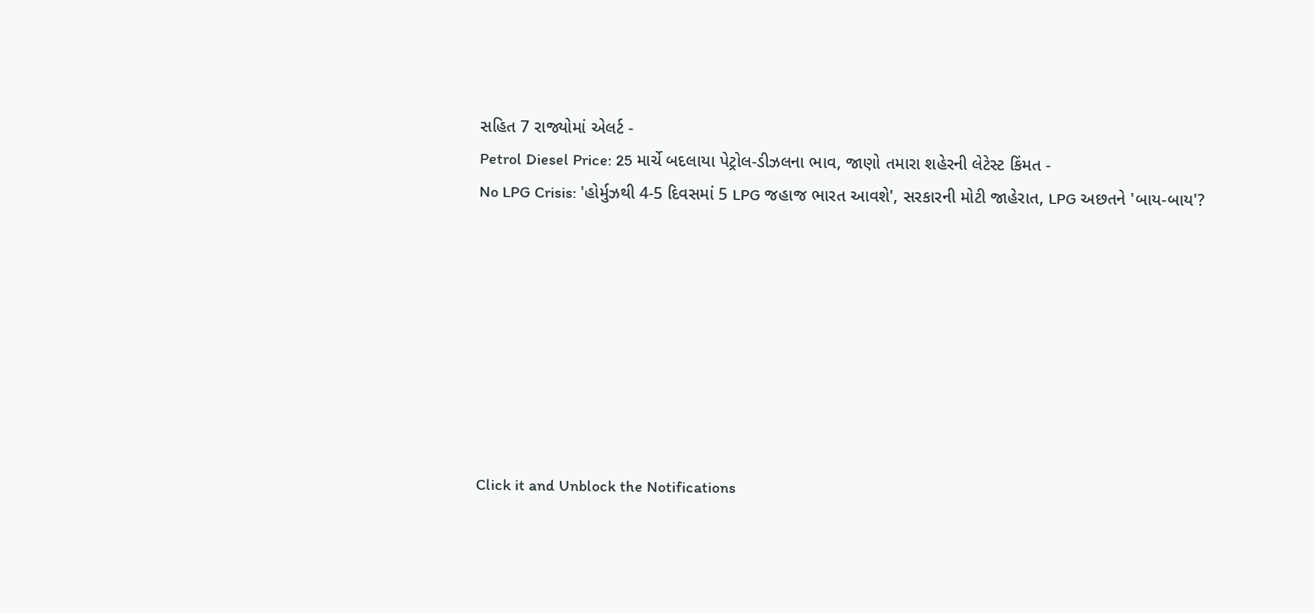સહિત 7 રાજ્યોમાં એલર્ટ -
Petrol Diesel Price: 25 માર્ચે બદલાયા પેટ્રોલ-ડીઝલના ભાવ, જાણો તમારા શહેરની લેટેસ્ટ કિંમત -
No LPG Crisis: 'હોર્મુઝથી 4-5 દિવસમાં 5 LPG જહાજ ભારત આવશે', સરકારની મોટી જાહેરાત, LPG અછતને 'બાય-બાય'?








Click it and Unblock the Notifications